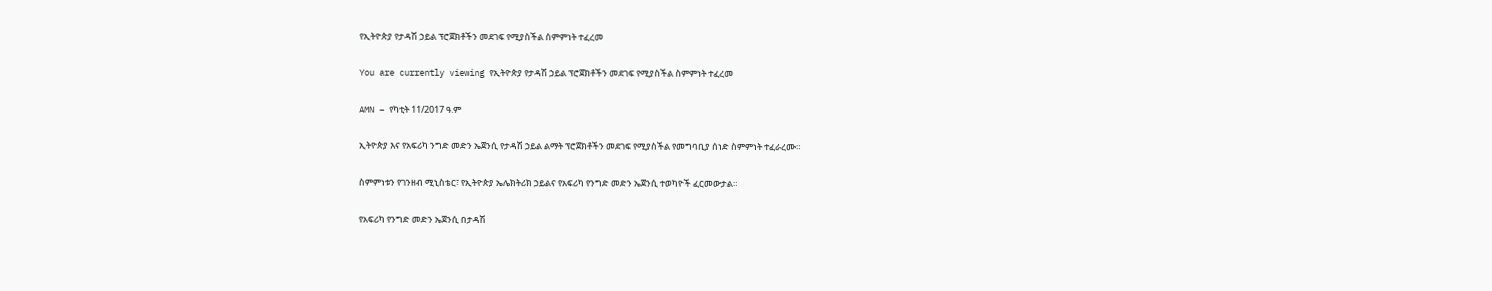የኢትዮጵያ የታዳሽ ኃይል ፕሮጀክቶችን መደገፍ የሚያስችል ስምምነት ተፈረመ

You are currently viewing የኢትዮጵያ የታዳሽ ኃይል ፕሮጀክቶችን መደገፍ የሚያስችል ስምምነት ተፈረመ

AMN – የካቲት 11/2017 ዓ.ም

ኢትዮጵያ እና የአፍሪካ ንግድ መድን ኤጀንሲ የታዳሽ ኃይል ልማት ፕሮጀክቶችን መደገፍ የሚያስችል የመግባቢያ ሰነድ ስምምነት ተፈራረሙ።

ስምምነቱን የገንዘብ ሚኒስቴር፣ የኢትዮጵያ ኤሌክትሪክ ኃይልና የአፍሪካ የንግድ መድን ኤጀንሲ ተወካዮች ፈርመውታል።

የአፍሪካ የንግድ መድን ኤጀንሲ በታዳሽ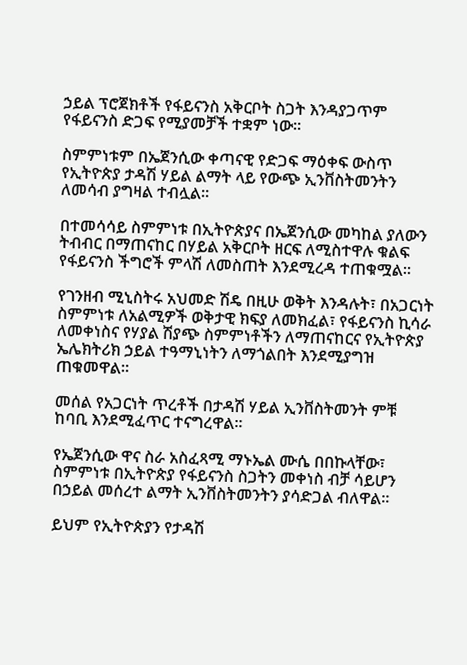ኃይል ፕሮጀክቶች የፋይናንስ አቅርቦት ስጋት እንዳያጋጥም የፋይናንስ ድጋፍ የሚያመቻች ተቋም ነው።

ስምምነቱም በኤጀንሲው ቀጣናዊ የድጋፍ ማዕቀፍ ውስጥ የኢትዮጵያ ታዳሽ ሃይል ልማት ላይ የውጭ ኢንቨስትመንትን ለመሳብ ያግዛል ተብሏል።

በተመሳሳይ ስምምነቱ በኢትዮጵያና በኤጀንሲው መካከል ያለውን ትብብር በማጠናከር በሃይል አቅርቦት ዘርፍ ለሚስተዋሉ ቁልፍ የፋይናንስ ችግሮች ምላሽ ለመስጠት እንደሚረዳ ተጠቁሟል።

የገንዘብ ሚኒስትሩ አህመድ ሽዴ በዚሁ ወቅት እንዳሉት፣ በአጋርነት ስምምነቱ ለአልሚዎች ወቅታዊ ክፍያ ለመክፈል፣ የፋይናንስ ኪሳራ ለመቀነስና የሃያል ሽያጭ ስምምነቶችን ለማጠናከርና የኢትዮጵያ ኤሌክትሪክ ኃይል ተዓማኒነትን ለማጎልበት እንደሚያግዝ ጠቁመዋል።

መሰል የአጋርነት ጥረቶች በታዳሽ ሃይል ኢንቨስትመንት ምቹ ከባቢ እንደሚፈጥር ተናግረዋል፡፡

የኤጀንሲው ዋና ስራ አስፈጻሚ ማኑኤል ሙሴ በበኩላቸው፣ ስምምነቱ በኢትዮጵያ የፋይናንስ ስጋትን መቀነስ ብቻ ሳይሆን በኃይል መሰረተ ልማት ኢንቨስትመንትን ያሳድጋል ብለዋል።

ይህም የኢትዮጵያን የታዳሽ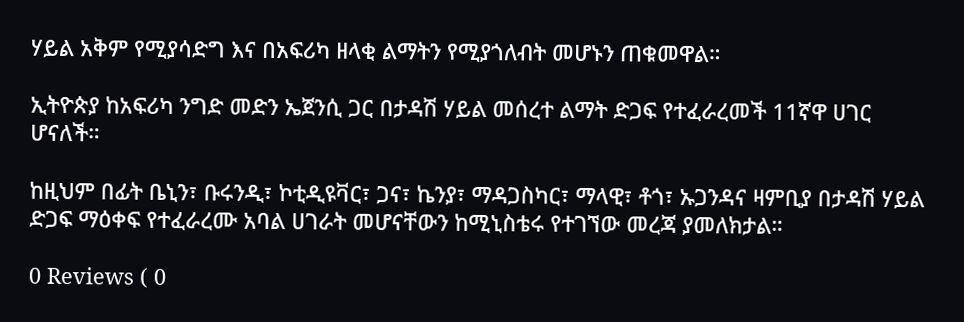ሃይል አቅም የሚያሳድግ እና በአፍሪካ ዘላቂ ልማትን የሚያጎለብት መሆኑን ጠቁመዋል።

ኢትዮጵያ ከአፍሪካ ንግድ መድን ኤጀንሲ ጋር በታዳሽ ሃይል መሰረተ ልማት ድጋፍ የተፈራረመች 11ኛዋ ሀገር ሆናለች።

ከዚህም በፊት ቤኒን፣ ቡሩንዲ፣ ኮቲዲዩቫር፣ ጋና፣ ኬንያ፣ ማዳጋስካር፣ ማላዊ፣ ቶጎ፣ ኡጋንዳና ዛምቢያ በታዳሽ ሃይል ድጋፍ ማዕቀፍ የተፈራረሙ አባል ሀገራት መሆናቸውን ከሚኒስቴሩ የተገኘው መረጃ ያመለክታል።

0 Reviews ( 0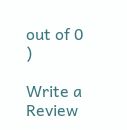out of 0 )

Write a Review